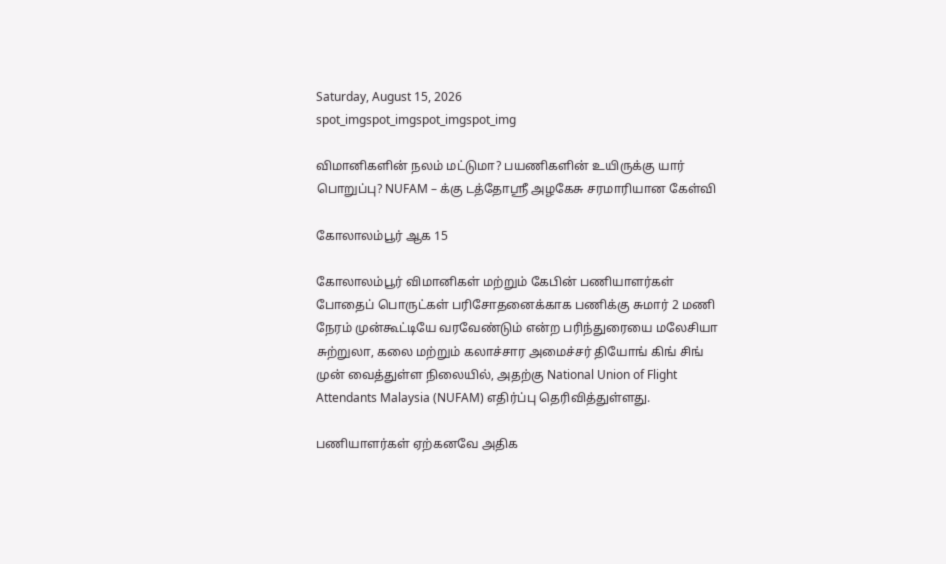Saturday, August 15, 2026
spot_imgspot_imgspot_imgspot_img

விமானிகளின் நலம் மட்டுமா? பயணிகளின் உயிருக்கு யார் பொறுப்பு? NUFAM – க்கு டத்தோஸ்ரீ அழகேசு சரமாரியான கேள்வி

கோலாலம்பூர் ஆக 15

கோலாலம்பூர் விமானிகள் மற்றும் கேபின் பணியாளர்கள் போதைப் பொருட்கள் பரிசோதனைக்காக பணிக்கு சுமார் 2 மணி நேரம் முன்கூட்டியே வரவேண்டும் என்ற பரிந்துரையை மலேசியா சுற்றுலா, கலை மற்றும் கலாச்சார அமைச்சர் தியோங் கிங் சிங் முன் வைத்துள்ள நிலையில், அதற்கு National Union of Flight Attendants Malaysia (NUFAM) எதிர்ப்பு தெரிவித்துள்ளது.

பணியாளர்கள் ஏற்கனவே அதிக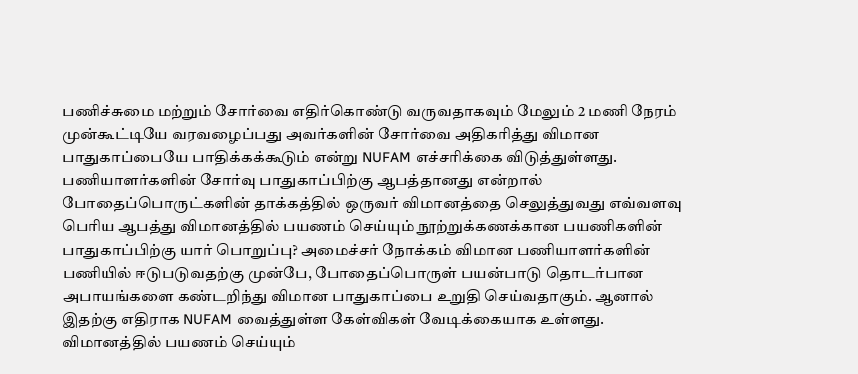பணிச்சுமை மற்றும் சோர்வை எதிர்கொண்டு வருவதாகவும் மேலும் 2 மணி நேரம் முன்கூட்டியே வரவழைப்பது அவர்களின் சோர்வை அதிகரித்து விமான பாதுகாப்பையே பாதிக்கக்கூடும் என்று NUFAM எச்சரிக்கை விடுத்துள்ளது.
பணியாளர்களின் சோர்வு பாதுகாப்பிற்கு ஆபத்தானது என்றால் போதைப்பொருட்களின் தாக்கத்தில் ஒருவர் விமானத்தை செலுத்துவது எவ்வளவு பெரிய ஆபத்து விமானத்தில் பயணம் செய்யும் நூற்றுக்கணக்கான பயணிகளின் பாதுகாப்பிற்கு யார் பொறுப்பு? அமைச்சர் நோக்கம் விமான பணியாளர்களின் பணியில் ஈடுபடுவதற்கு முன்பே, போதைப்பொருள் பயன்பாடு தொடர்பான அபாயங்களை கண்டறிந்து விமான பாதுகாப்பை உறுதி செய்வதாகும். ஆனால் இதற்கு எதிராக NUFAM வைத்துள்ள கேள்விகள் வேடிக்கையாக உள்ளது.
விமானத்தில் பயணம் செய்யும்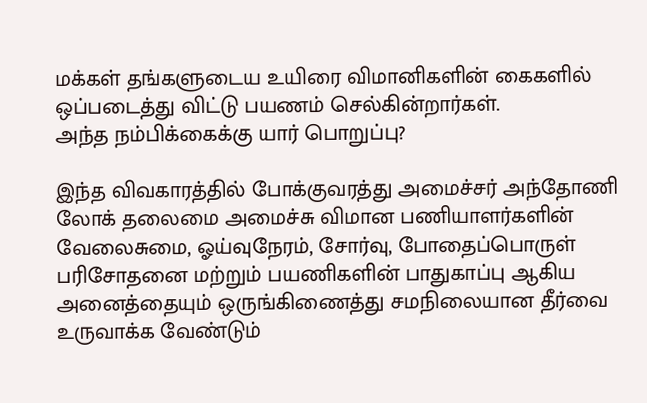மக்கள் தங்களுடைய உயிரை விமானிகளின் கைகளில் ஒப்படைத்து விட்டு பயணம் செல்கின்றார்கள்.
அந்த நம்பிக்கைக்கு யார் பொறுப்பு?

இந்த விவகாரத்தில் போக்குவரத்து அமைச்சர் அந்தோணி லோக் தலைமை அமைச்சு விமான பணியாளர்களின் வேலைசுமை, ஓய்வுநேரம், சோர்வு, போதைப்பொருள் பரிசோதனை மற்றும் பயணிகளின் பாதுகாப்பு ஆகிய அனைத்தையும் ஒருங்கிணைத்து சமநிலையான தீர்வை உருவாக்க வேண்டும்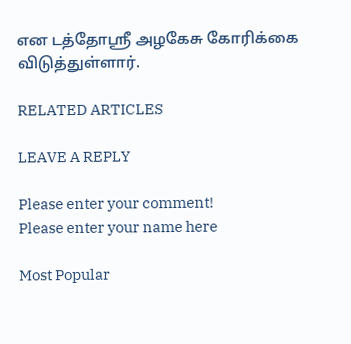என டத்தோஸ்ரீ அழகேசு கோரிக்கை விடுத்துள்ளார்.

RELATED ARTICLES

LEAVE A REPLY

Please enter your comment!
Please enter your name here

Most Popular